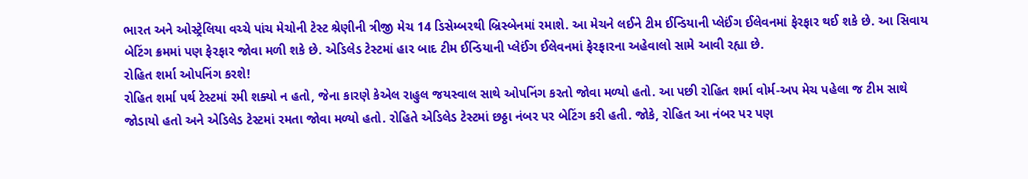ભારત અને ઓસ્ટ્રેલિયા વચ્ચે પાંચ મેચોની ટેસ્ટ શ્રેણીની ત્રીજી મેચ 14 ડિસેમ્બરથી બ્રિસ્બેનમાં રમાશે. આ મેચને લઈને ટીમ ઈન્ડિયાની પ્લેઈંગ ઈલેવનમાં ફેરફાર થઈ શકે છે. આ સિવાય બેટિંગ ક્રમમાં પણ ફેરફાર જોવા મળી શકે છે. એડિલેડ ટેસ્ટમાં હાર બાદ ટીમ ઈન્ડિયાની પ્લેઈંગ ઈલેવનમાં ફેરફારના અહેવાલો સામે આવી રહ્યા છે.
રોહિત શર્મા ઓપનિંગ કરશે!
રોહિત શર્મા પર્થ ટેસ્ટમાં રમી શક્યો ન હતો, જેના કારણે કેએલ રાહુલ જયસ્વાલ સાથે ઓપનિંગ કરતો જોવા મળ્યો હતો. આ પછી રોહિત શર્મા વોર્મ-અપ મેચ પહેલા જ ટીમ સાથે જોડાયો હતો અને એડિલેડ ટેસ્ટમાં રમતા જોવા મળ્યો હતો. રોહિતે એડિલેડ ટેસ્ટમાં છઠ્ઠા નંબર પર બેટિંગ કરી હતી. જોકે, રોહિત આ નંબર પર પણ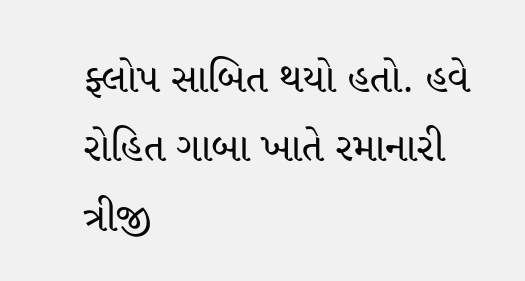ફ્લોપ સાબિત થયો હતો. હવે રોહિત ગાબા ખાતે રમાનારી ત્રીજી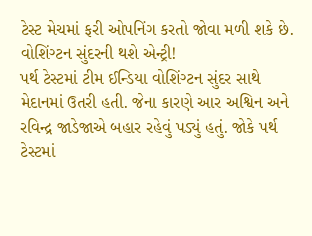ટેસ્ટ મેચમાં ફરી ઓપનિંગ કરતો જોવા મળી શકે છે.
વોશિંગ્ટન સુંદરની થશે એન્ટ્રી!
પર્થ ટેસ્ટમાં ટીમ ઈન્ડિયા વોશિંગ્ટન સુંદર સાથે મેદાનમાં ઉતરી હતી. જેના કારણે આર અશ્વિન અને રવિન્દ્ર જાડેજાએ બહાર રહેવું પડ્યું હતું. જોકે પર્થ ટેસ્ટમાં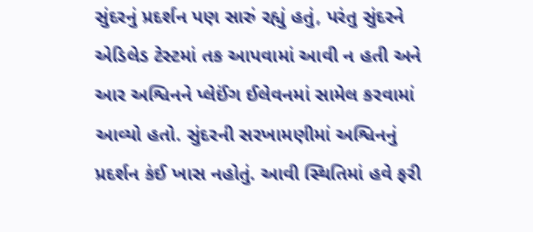સુંદરનું પ્રદર્શન પણ સારું રહ્યું હતું, પરંતુ સુંદરને એડિલેડ ટેસ્ટમાં તક આપવામાં આવી ન હતી અને આર અશ્વિનને પ્લેઈંગ ઈલેવનમાં સામેલ કરવામાં આવ્યો હતો. સુંદરની સરખામણીમાં અશ્વિનનું પ્રદર્શન કંઈ ખાસ નહોતું. આવી સ્થિતિમાં હવે ફરી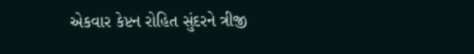એકવાર કેપ્ટન રોહિત સુંદરને ત્રીજી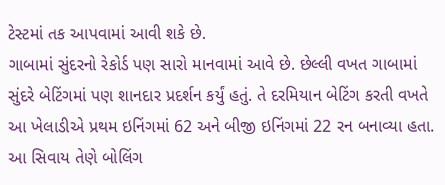ટેસ્ટમાં તક આપવામાં આવી શકે છે.
ગાબામાં સુંદરનો રેકોર્ડ પણ સારો માનવામાં આવે છે. છેલ્લી વખત ગાબામાં સુંદરે બેટિંગમાં પણ શાનદાર પ્રદર્શન કર્યું હતું. તે દરમિયાન બેટિંગ કરતી વખતે આ ખેલાડીએ પ્રથમ ઇનિંગમાં 62 અને બીજી ઇનિંગમાં 22 રન બનાવ્યા હતા. આ સિવાય તેણે બોલિંગ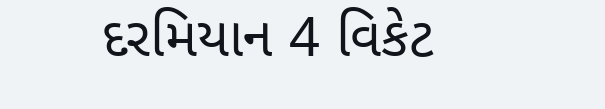દરમિયાન 4 વિકેટ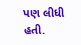પણ લીધી હતી.